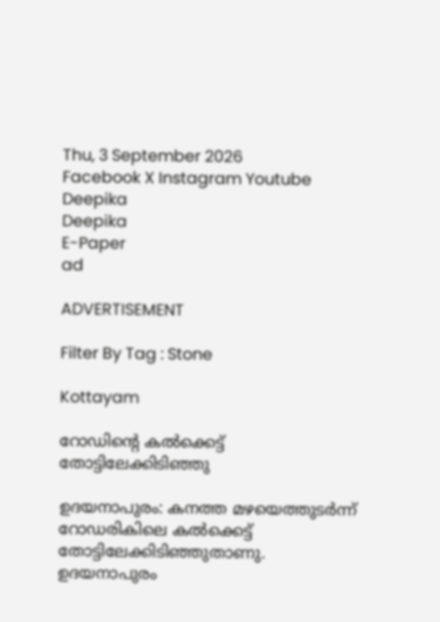Thu, 3 September 2026
Facebook X Instagram Youtube
Deepika
Deepika
E-Paper
ad

ADVERTISEMENT

Filter By Tag : Stone

Kottayam

റോഡിന്‍റെ കൽക്കെട്ട് തോട്ടിലേക്കിടിഞ്ഞു

ഉദയനാപുരം: കനത്ത മഴയെത്തുടർന്ന് റോഡരികിലെ കൽക്കെട്ട് തോട്ടിലേക്കിടിഞ്ഞുതാണു. ഉദയനാപുരം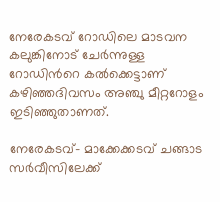നേരേകടവ് റോഡിലെ മാടവന കലുങ്കിനോട് ചേർന്നുള്ള റോഡിന്‍റെ കൽക്കെട്ടാണ് കഴിഞ്ഞദിവസം അഞ്ചു മീറ്ററോളം ഇടിഞ്ഞുതാണത്.

നേരേകടവ്- മാക്കേക്കടവ് ചങ്ങാട സർവീസിലേക്ക്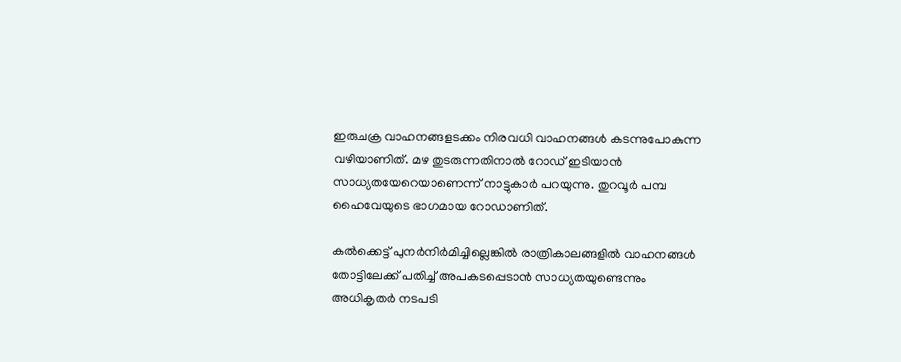ഇരുചക്ര വാഹനങ്ങളടക്കം നിരവധി വാഹനങ്ങൾ കടന്നുപോകുന്ന വഴിയാണിത്. മഴ തുടരുന്നതിനാൽ റോഡ് ഇടിയാൻ സാധ്യതയേറെയാണെന്ന് നാട്ടുകാർ പറയുന്നു. തുറവൂർ പമ്പ ഹൈവേയുടെ ഭാഗമായ റോഡാണിത്.

കൽക്കെട്ട് പുനർനിർമിച്ചില്ലെങ്കിൽ രാത്രികാലങ്ങളിൽ വാഹനങ്ങൾ തോട്ടിലേക്ക് പതിച്ച് അപകടപ്പെടാൻ സാധ്യതയുണ്ടെന്നും അധികൃതർ നടപടി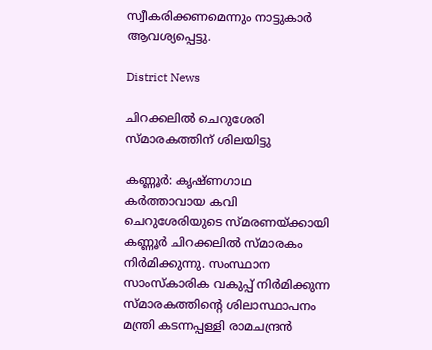സ്വീകരിക്കണമെന്നും നാട്ടുകാർ ആവശ്യപ്പെട്ടു.

District News

ചിറക്കലിൽ ചെറുശേരി സ്മാരകത്തിന് ശിലയിട്ടു

കണ്ണൂർ: കൃഷ്ണഗാഥ കർത്താവായ കവി ചെറുശേരിയുടെ സ്മരണയ്ക്കായി കണ്ണൂർ ചിറക്കലിൽ സ്മാരകം നിർമിക്കുന്നു. സംസ്ഥാന സാംസ്കാരിക വകുപ്പ് നിർമിക്കുന്ന സ്മാരകത്തിന്‍റെ ശിലാസ്ഥാപനം മന്ത്രി കടന്നപ്പള്ളി രാമചന്ദ്രൻ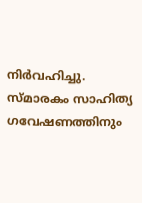നിർവഹിച്ചു. സ്മാരകം സാഹിത്യ ഗവേഷണത്തിനും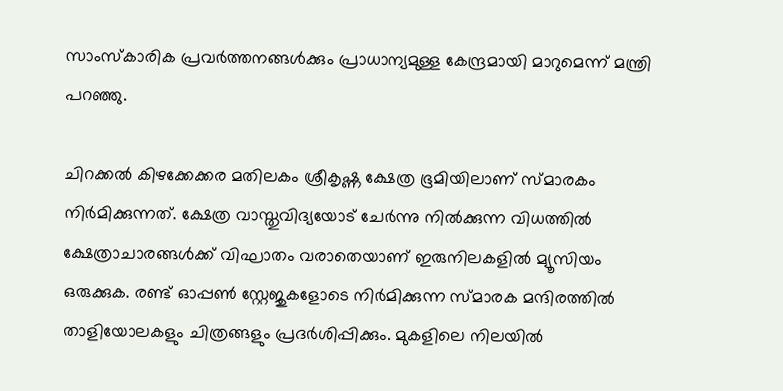സാംസ്‌കാരിക പ്രവർത്തനങ്ങൾക്കും പ്രാധാന്യമുള്ള കേന്ദ്രമായി മാറുമെന്ന് മന്ത്രി പറഞ്ഞു.

ചിറക്കൽ കിഴക്കേക്കര മതിലകം ശ്രീകൃഷ്ണ ക്ഷേത്ര ഭൂമിയിലാണ് സ്മാരകം നിർമിക്കുന്നത്. ക്ഷേത്ര വാസ്തുവിദ്യയോട് ചേർന്നു നിൽക്കുന്ന വിധത്തിൽ ക്ഷേത്രാചാരങ്ങൾക്ക് വിഘാതം വരാതെയാണ് ഇരുനിലകളിൽ മ്യൂസിയം ഒരുക്കുക. രണ്ട് ഓപ്പൺ സ്റ്റേജുകളോടെ നിർമിക്കുന്ന സ്മാരക മന്ദിരത്തിൽ താളിയോലകളും ചിത്രങ്ങളും പ്രദർശിപ്പിക്കും. മുകളിലെ നിലയിൽ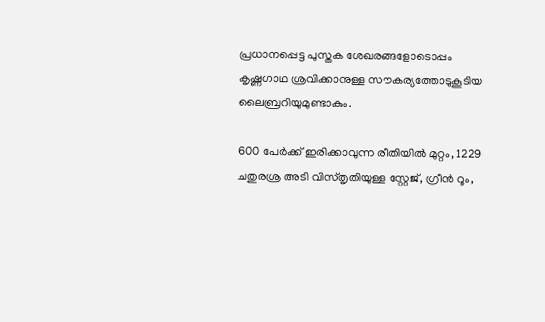പ്രധാനപ്പെട്ട പുസ്തക ശേഖരങ്ങളോടൊപ്പം കൃഷ്ണഗാഥ ശ്രവിക്കാനുള്ള സൗകര്യത്തോടുകൂടിയ ലൈബ്രറിയുമുണ്ടാകും.

600 പേർക്ക് ഇരിക്കാവുന്ന രീതിയിൽ മുറ്റം, 1229 ചതുരശ്ര അടി വിസ്തൃതിയുള്ള സ്റ്റേജ്, ഗ്രീൻ റൂം,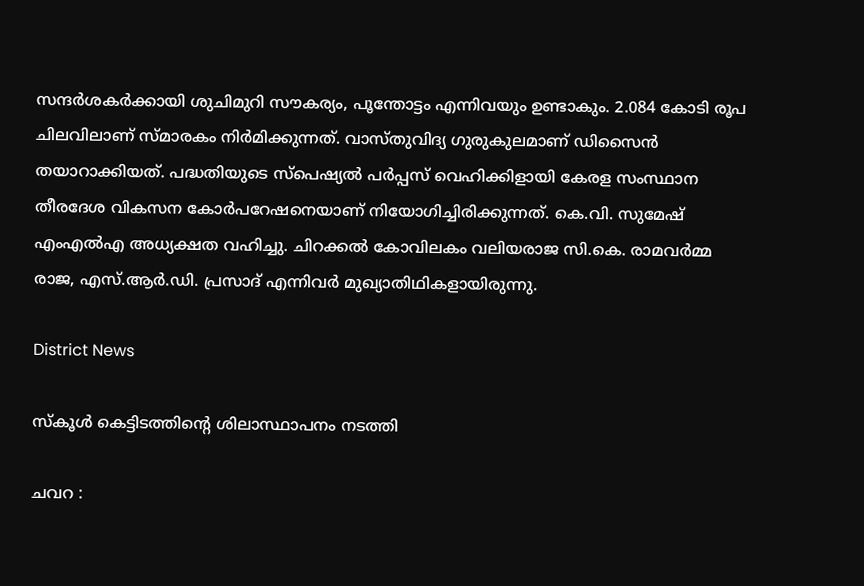സന്ദർശകർക്കായി ശുചിമുറി സൗകര്യം, പൂന്തോട്ടം എന്നിവയും ഉണ്ടാകും. 2.084 കോടി രൂപ ചിലവിലാണ് സ്മാരകം നിർമിക്കുന്നത്. വാസ്തുവിദ്യ ഗുരുകുലമാണ് ഡിസൈൻ തയാറാക്കിയത്. പദ്ധതിയുടെ സ്‌പെഷ്യൽ പർപ്പസ് വെഹിക്കിളായി കേരള സംസ്ഥാന തീരദേശ വികസന കോർപറേഷനെയാണ് നിയോഗിച്ചിരിക്കുന്നത്. കെ.വി. സുമേഷ് എംഎൽഎ അധ്യക്ഷത വഹിച്ചു. ചിറക്കൽ കോവിലകം വലിയരാജ സി.കെ. രാമവർമ്മ രാജ, എസ്.ആർ.ഡി. പ്രസാദ് എന്നിവർ മുഖ്യാതിഥികളായിരുന്നു.

District News

സ്കൂൾ കെട്ടിടത്തിന്‍റെ ശിലാസ്ഥാപനം നടത്തി

ചവറ :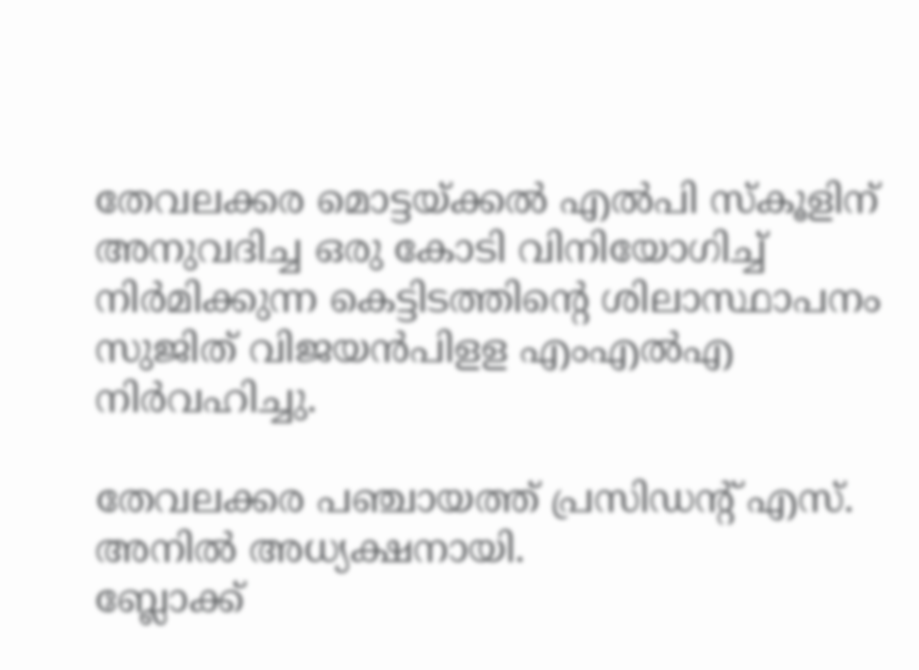തേവലക്കര മൊട്ടയ്ക്കല്‍ എല്‍പി സ്കൂളിന് അനുവദിച്ച ഒരു കോടി വിനിയോഗിച്ച് നിര്‍മിക്കുന്ന കെട്ടിടത്തിന്‍റെ ശിലാസ്ഥാപനം സുജിത് വിജയന്‍പിളള എംഎല്‍എ നിര്‍വഹിച്ചു.

തേവലക്കര പഞ്ചായത്ത് പ്രസിഡന്‍റ് എസ്. അനില്‍ അധ്യക്ഷനായി.
ബ്ലോക്ക്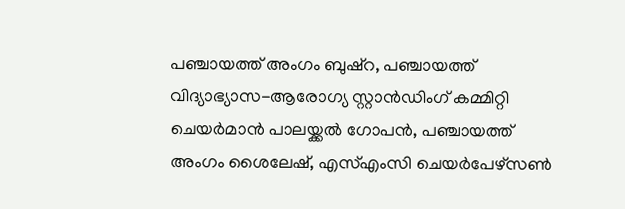പഞ്ചായത്ത് അംഗം ബുഷ്റ, പഞ്ചായത്ത് വിദ്യാഭ്യാസ-ആരോഗ്യ സ്റ്റാൻഡിംഗ് കമ്മിറ്റി ചെയര്‍മാന്‍ പാലയ്ക്കല്‍ ഗോപന്‍, പഞ്ചായത്ത് അംഗം ശൈലേഷ്, എസ്എംസി ചെയർപേഴ്സൺ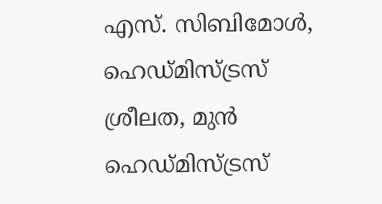എസ്. സിബിമോള്‍, ഹെഡ്മിസ്ട്രസ് ശ്രീലത, മുന്‍ ഹെഡ്മിസ്ട്രസ്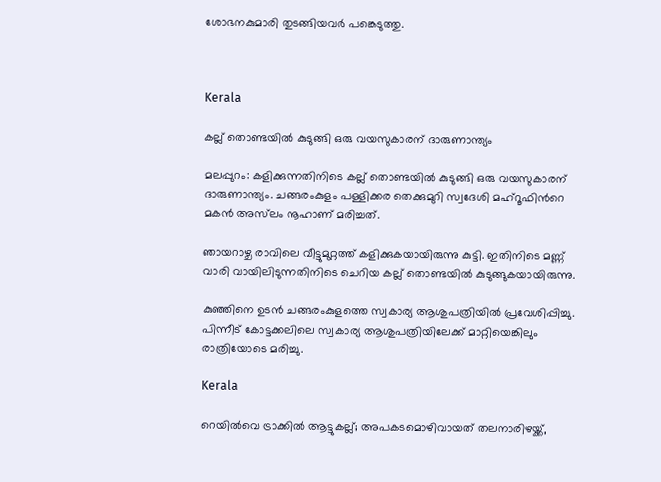ശോഭനകുമാരി തുടങ്ങിയവര്‍ പങ്കെടുത്തു.



Kerala

കല്ല് തൊണ്ടയിൽ കുടുങ്ങി ഒരു വയസുകാരന് ദാരുണാന്ത്യം

മലപ്പുറം: കളിക്കുന്നതിനിടെ കല്ല് തൊണ്ടയിൽ കുടുങ്ങി ഒരു വയസുകാരന് ദാരുണാന്ത്യം. ചങ്ങരംകുളം പള്ളിക്കര തെക്കുമുറി സ്വദേശി മഹ്‌റൂഫിന്‍റെ മകന്‍ അസ്‌ലം നൂഹാണ് മരിച്ചത്.

ഞായറാഴ്ച രാവിലെ വീട്ടുമുറ്റത്ത് കളിക്കുകയായിരുന്നു കുട്ടി. ഇതിനിടെ മണ്ണ് വാരി വായിലിടുന്നതിനിടെ ചെറിയ കല്ല് തൊണ്ടയില്‍ കുടുങ്ങുകയായിരുന്നു.

കുഞ്ഞിനെ ഉടൻ ചങ്ങരംകുളത്തെ സ്വകാര്യ ആശുപത്രിയില്‍ പ്രവേശിപ്പിച്ചു. പിന്നീട് കോട്ടക്കലിലെ സ്വകാര്യ ആശുപത്രിയിലേക്ക് മാറ്റിയെങ്കിലും രാത്രിയോടെ മരിച്ചു.

Kerala

റെയില്‍വെ ട്രാക്കില്‍ ആട്ടുകല്ല്; അപകടമൊഴിവായത് തലനാരിഴയ്ക്ക്,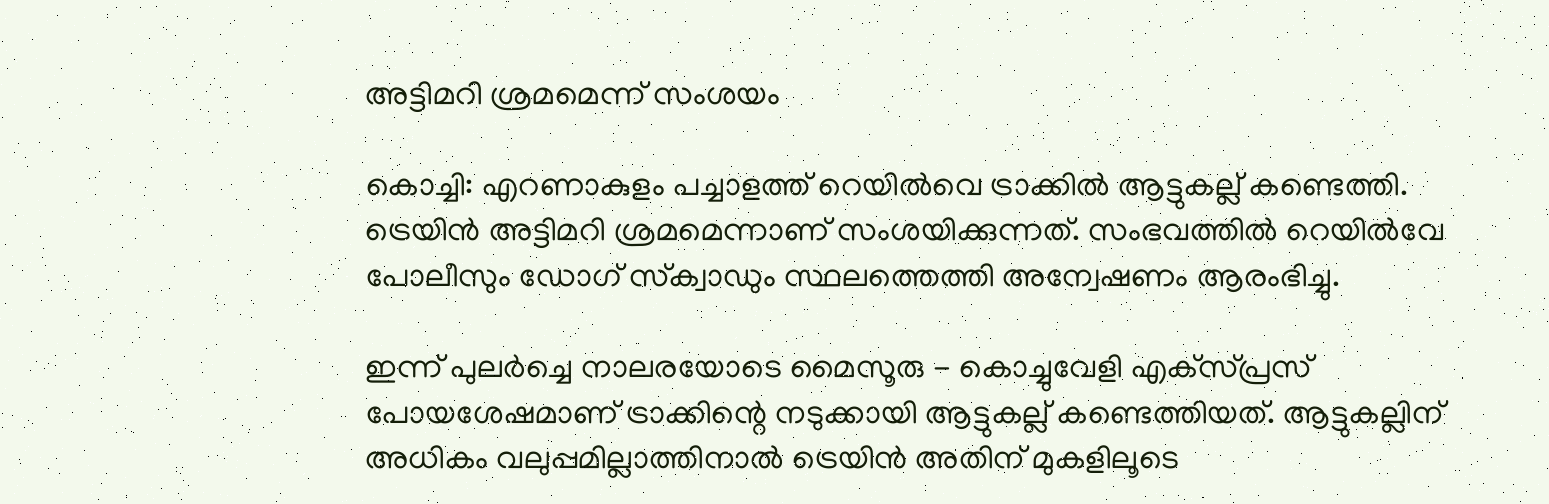അട്ടിമറി ശ്രമമെന്ന് സംശയം

കൊച്ചി: എറണാകുളം പച്ചാളത്ത് റെയില്‍വെ ട്രാക്കില്‍ ആട്ടുകല്ല് കണ്ടെത്തി. ട്രെയിന്‍ അട്ടിമറി ശ്രമമെന്നാണ് സംശയിക്കുന്നത്. സംഭവത്തില്‍ റെയില്‍വേ പോലീസും ഡോഗ് സ്‌ക്വാഡും സ്ഥലത്തെത്തി അന്വേഷണം ആരംഭിച്ചു.

ഇന്ന് പുലര്‍ച്ചെ നാലരയോടെ മൈസൂരു - കൊച്ചുവേളി എക്‌സ്പ്രസ് പോയശേഷമാണ് ട്രാക്കിന്റെ നടുക്കായി ആട്ടുകല്ല് കണ്ടെത്തിയത്. ആട്ടുകല്ലിന് അധികം വലുപ്പമില്ലാത്തിനാല്‍ ട്രെയിന്‍ അതിന് മുകളിലൂടെ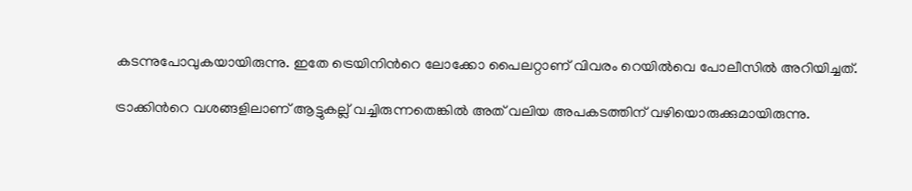കടന്നുപോവുകയായിരുന്നു. ഇതേ ട്രെയിനിന്‍റെ ലോക്കോ പൈലറ്റാണ് വിവരം റെയില്‍വെ പോലീസില്‍ അറിയിച്ചത്.

ട്രാക്കിന്‍റെ വശങ്ങളിലാണ് ആട്ടുകല്ല് വച്ചിരുന്നതെങ്കില്‍ അത് വലിയ അപകടത്തിന് വഴിയൊരുക്കുമായിരുന്നു.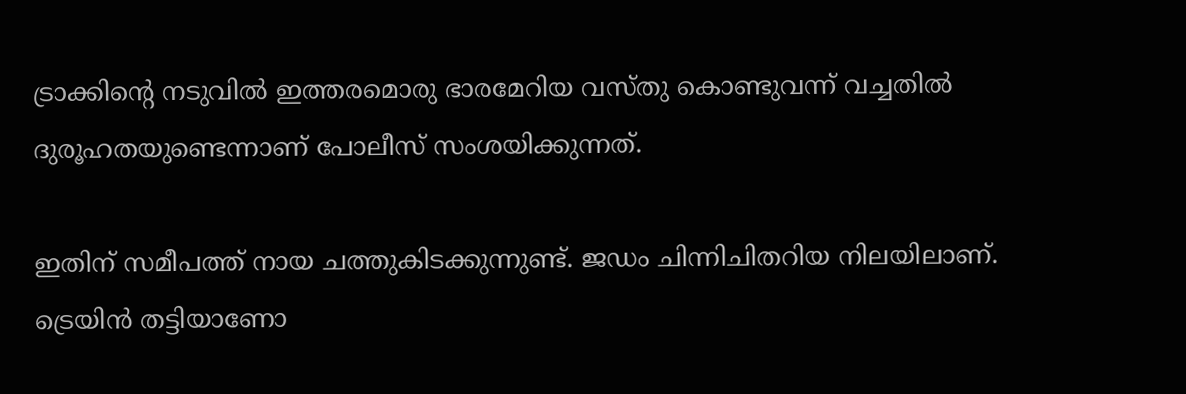ട്രാക്കിന്‍റെ നടുവില്‍ ഇത്തരമൊരു ഭാരമേറിയ വസ്തു കൊണ്ടുവന്ന് വച്ചതില്‍ ദുരൂഹതയുണ്ടെന്നാണ് പോലീസ് സംശയിക്കുന്നത്.

ഇതിന് സമീപത്ത് നായ ചത്തുകിടക്കുന്നുണ്ട്. ജഡം ചിന്നിചിതറിയ നിലയിലാണ്. ട്രെയിന്‍ തട്ടിയാണോ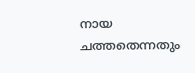നായ ചത്തതെന്നതും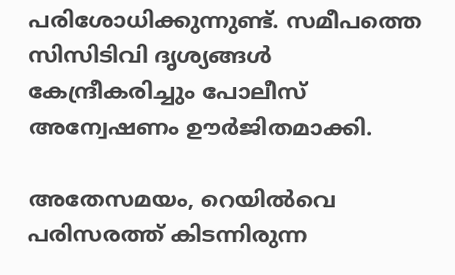പരിശോധിക്കുന്നുണ്ട്. സമീപത്തെ സിസിടിവി ദൃശ്യങ്ങള്‍ കേന്ദ്രീകരിച്ചും പോലീസ് അന്വേഷണം ഊര്‍ജിതമാക്കി.

അതേസമയം, റെയില്‍വെ പരിസരത്ത് കിടന്നിരുന്ന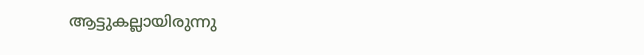ആട്ടുകല്ലായിരുന്നു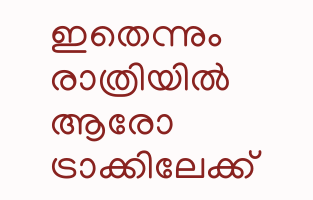ഇതെന്നും രാത്രിയില്‍ ആരോ ട്രാക്കിലേക്ക്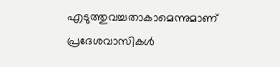എടുത്തുവച്ചതാകാമെന്നുമാണ് പ്രദേശവാസികള്‍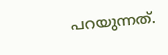പറയുന്നത്.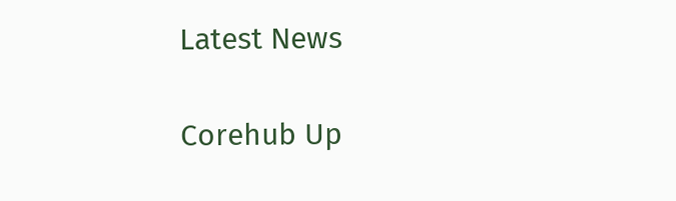Latest News

Corehub Up